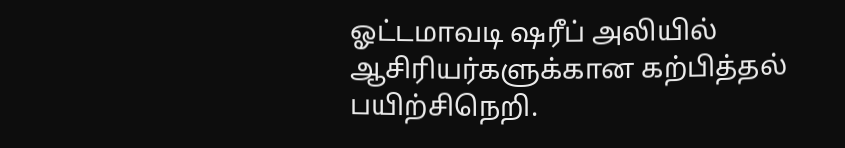ஓட்டமாவடி ஷரீப் அலியில் ஆசிரியர்களுக்கான கற்பித்தல் பயிற்சிநெறி.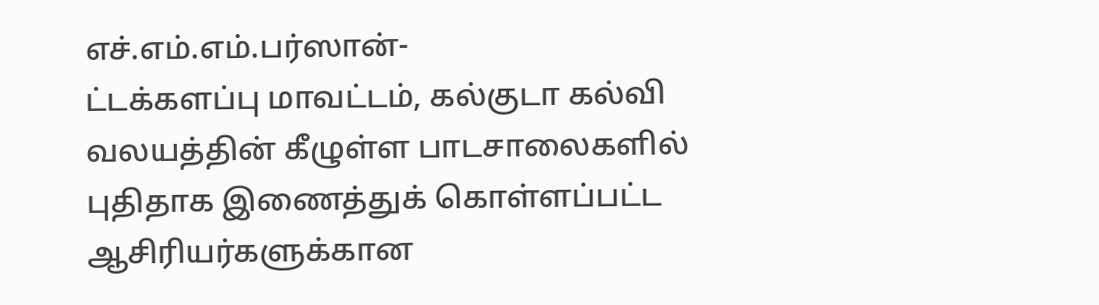எச்.எம்.எம்.பர்ஸான்-
ட்டக்களப்பு மாவட்டம், கல்குடா கல்வி வலயத்தின் கீழுள்ள பாடசாலைகளில் புதிதாக இணைத்துக் கொள்ளப்பட்ட ஆசிரியர்களுக்கான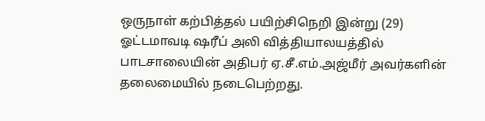ஒருநாள் கற்பித்தல் பயிற்சிநெறி இன்று (29) ஓட்டமாவடி ஷரீப் அலி வித்தியாலயத்தில் பாடசாலையின் அதிபர் ஏ.சீ.எம்.அஜ்மீர் அவர்களின் தலைமையில் நடைபெற்றது.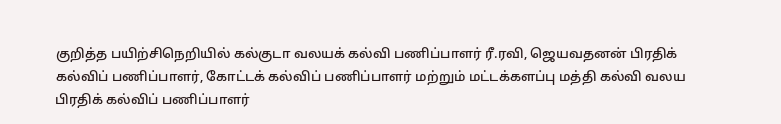குறித்த பயிற்சிநெறியில் கல்குடா வலயக் கல்வி பணிப்பாளர் ரீ.ரவி, ஜெயவதனன் பிரதிக் கல்விப் பணிப்பாளர், கோட்டக் கல்விப் பணிப்பாளர் மற்றும் மட்டக்களப்பு மத்தி கல்வி வலய பிரதிக் கல்விப் பணிப்பாளர்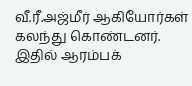வீ.ரீ.அஜ்மீர் ஆகியோர்கள் கலந்து கொண்டனர்.
இதில் ஆரம்பக்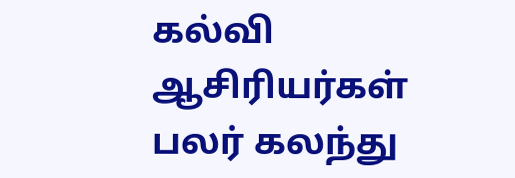கல்வி ஆசிரியர்கள் பலர் கலந்து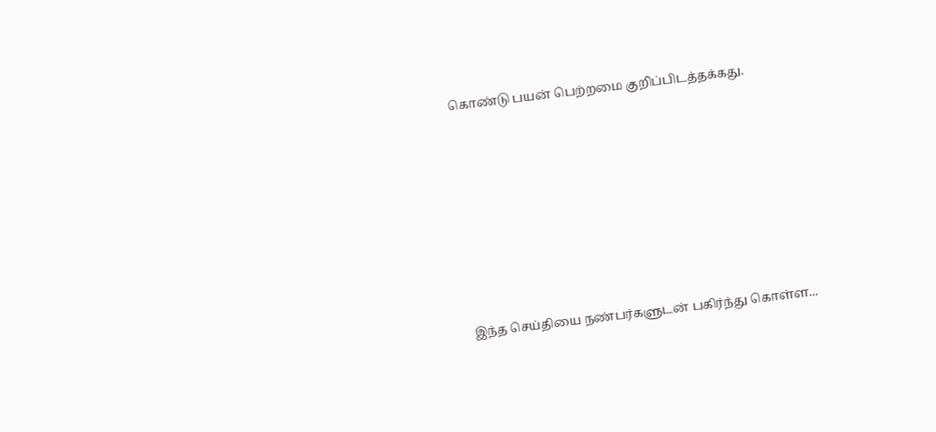கொண்டு பயன் பெற்றமை குறிப்பிடத்தக்கது.








இந்த செய்தியை நண்பர்களுடன் பகிர்ந்து கொள்ள...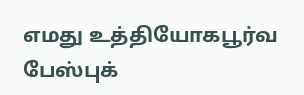எமது உத்தியோகபூர்வ பேஸ்புக்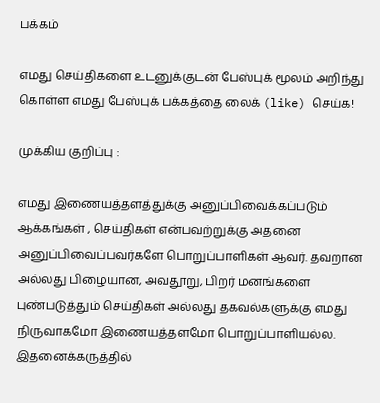பக்கம்

எமது செய்திகளை உடனுக்குடன் பேஸ்புக் மூலம் அறிந்து கொள்ள எமது பேஸ்புக் பக்கத்தை லைக் (like) செய்க!

முக்கிய குறிப்பு :

எமது இணையத்தளத்துக்கு அனுப்பிவைக்கப்படும் ஆக்கங்கள் , செய்திகள் என்பவற்றுக்கு அதனை அனுப்பிவைப்பவர்களே பொறுப்பாளிகள் ஆவர். தவறான அல்லது பிழையான, அவதூறு, பிறர் மனங்களை புண்படுத்தும் செய்திகள் அல்லது தகவல்களுக்கு எமது நிருவாகமோ இணையத்தளமோ பொறுப்பாளியல்ல. இதனைக்கருத்தில்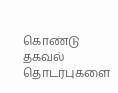கொண்டு தகவல் தொடர்புகளை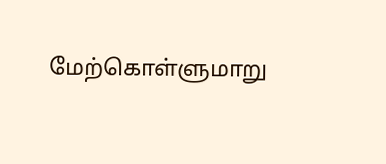மேற்கொள்ளுமாறு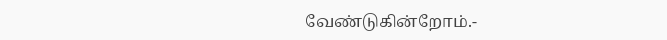வேண்டுகின்றோம்.-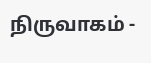நிருவாகம் -